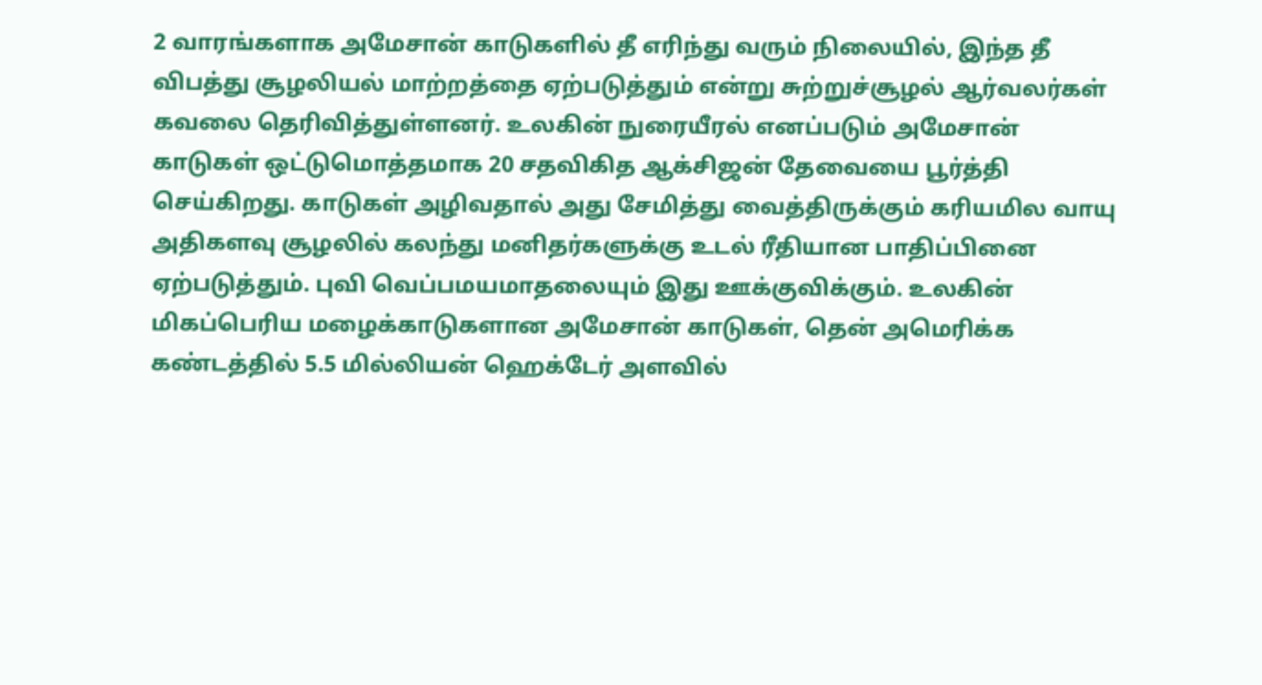2 வாரங்களாக அமேசான் காடுகளில் தீ எரிந்து வரும் நிலையில், இந்த தீ விபத்து சூழலியல் மாற்றத்தை ஏற்படுத்தும் என்று சுற்றுச்சூழல் ஆர்வலர்கள் கவலை தெரிவித்துள்ளனர். உலகின் நுரையீரல் எனப்படும் அமேசான் காடுகள் ஒட்டுமொத்தமாக 20 சதவிகித ஆக்சிஜன் தேவையை பூர்த்தி செய்கிறது. காடுகள் அழிவதால் அது சேமித்து வைத்திருக்கும் கரியமில வாயு அதிகளவு சூழலில் கலந்து மனிதர்களுக்கு உடல் ரீதியான பாதிப்பினை ஏற்படுத்தும். புவி வெப்பமயமாதலையும் இது ஊக்குவிக்கும். உலகின் மிகப்பெரிய மழைக்காடுகளான அமேசான் காடுகள், தென் அமெரிக்க கண்டத்தில் 5.5 மில்லியன் ஹெக்டேர் அளவில்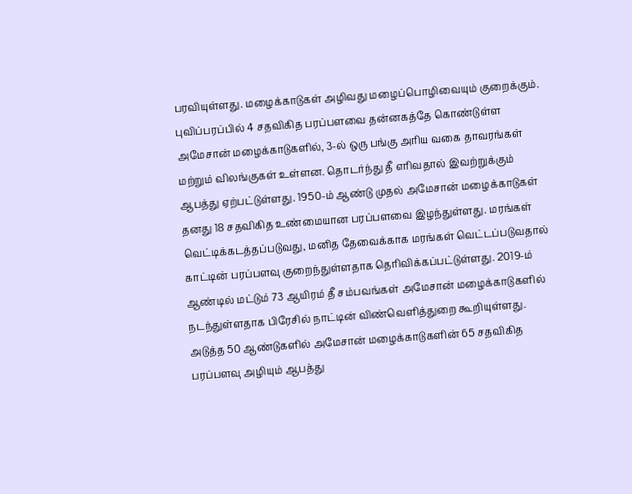பரவியுள்ளது. மழைக்காடுகள் அழிவது மழைப்பொழிவையும் குறைக்கும். புவிப்பரப்பில் 4 சதவிகித பரப்பளவை தன்னகத்தே கொண்டுள்ள அமேசான் மழைக்காடுகளில், 3-ல் ஒரு பங்கு அரிய வகை தாவரங்கள் மற்றும் விலங்குகள் உள்ளன. தொடர்ந்து தீ எரிவதால் இவற்றுக்கும் ஆபத்து ஏற்பட்டுள்ளது. 1950-ம் ஆண்டு முதல் அமேசான் மழைக்காடுகள் தனது 18 சதவிகித உண்மையான பரப்பளவை இழந்துள்ளது. மரங்கள் வெட்டிக்கடத்தப்படுவது, மனித தேவைக்காக மரங்கள் வெட்டப்படுவதால் காட்டின் பரப்பளவு குறைந்துள்ளதாக தெரிவிக்கப்பட்டுள்ளது. 2019-ம் ஆண்டில் மட்டும் 73 ஆயிரம் தீ சம்பவங்கள் அமேசான் மழைக்காடுகளில் நடந்துள்ளதாக பிரேசில் நாட்டின் விண்வெளித்துறை கூறியுள்ளது.
அடுத்த 50 ஆண்டுகளில் அமேசான் மழைக்காடுகளின் 65 சதவிகித பரப்பளவு அழியும் ஆபத்து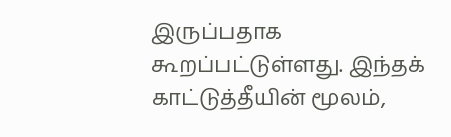இருப்பதாக கூறப்பட்டுள்ளது. இந்தக் காட்டுத்தீயின் மூலம்,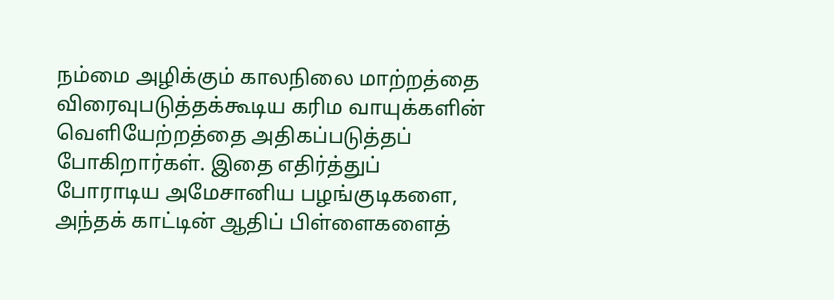நம்மை அழிக்கும் காலநிலை மாற்றத்தை விரைவுபடுத்தக்கூடிய கரிம வாயுக்களின் வெளியேற்றத்தை அதிகப்படுத்தப் போகிறார்கள். இதை எதிர்த்துப் போராடிய அமேசானிய பழங்குடிகளை, அந்தக் காட்டின் ஆதிப் பிள்ளைகளைத்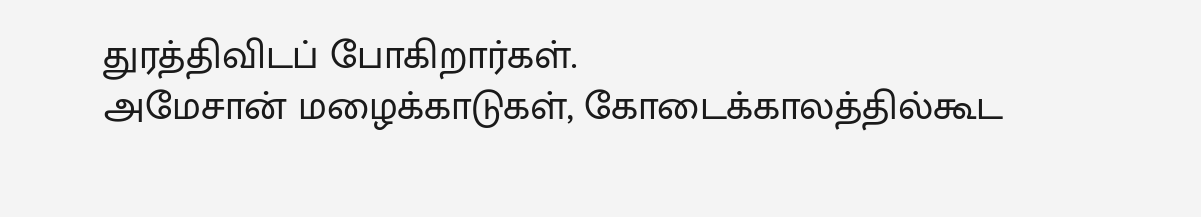துரத்திவிடப் போகிறார்கள்.
அமேசான் மழைக்காடுகள், கோடைக்காலத்தில்கூட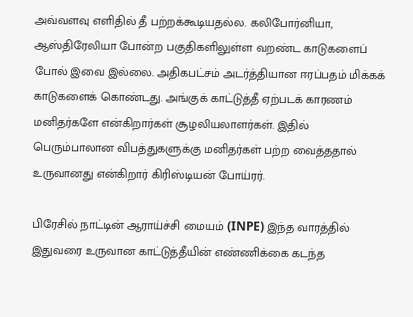அவ்வளவு எளிதில் தீ பற்றக்கூடியதல்ல. கலிபோர்னியா, ஆஸ்திரேலியா போன்ற பகுதிகளிலுள்ள வறண்ட காடுகளைப் போல் இவை இல்லை. அதிகபட்சம் அடர்த்தியான ஈரப்பதம் மிக்கக் காடுகளைக் கொண்டது. அங்குக் காட்டுத்தீ ஏற்படக் காரணம் மனிதர்களே என்கிறார்கள் சூழலியலாளர்கள். இதில் பெரும்பாலான விபத்துகளுக்கு மனிதர்கள் பற்ற வைத்ததால் உருவானது என்கிறார் கிரிஸ்டியன் போய்ரர்.

பிரேசில் நாட்டின் ஆராய்ச்சி மையம் (INPE) இந்த வாரத்தில் இதுவரை உருவான காட்டுத்தீயின் எண்ணிக்கை கடந்த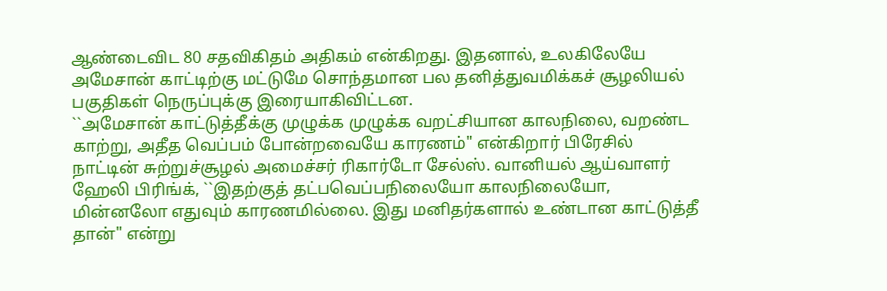ஆண்டைவிட 80 சதவிகிதம் அதிகம் என்கிறது. இதனால், உலகிலேயே அமேசான் காட்டிற்கு மட்டுமே சொந்தமான பல தனித்துவமிக்கச் சூழலியல் பகுதிகள் நெருப்புக்கு இரையாகிவிட்டன.
``அமேசான் காட்டுத்தீக்கு முழுக்க முழுக்க வறட்சியான காலநிலை, வறண்ட காற்று, அதீத வெப்பம் போன்றவையே காரணம்" என்கிறார் பிரேசில் நாட்டின் சுற்றுச்சூழல் அமைச்சர் ரிகார்டோ சேல்ஸ். வானியல் ஆய்வாளர் ஹேலி பிரிங்க், ``இதற்குத் தட்பவெப்பநிலையோ காலநிலையோ, மின்னலோ எதுவும் காரணமில்லை. இது மனிதர்களால் உண்டான காட்டுத்தீ தான்" என்று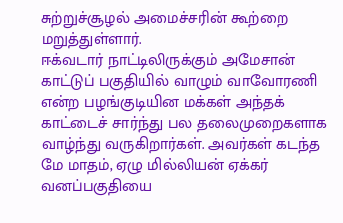சுற்றுச்சூழல் அமைச்சரின் கூற்றை மறுத்துள்ளார்.
ஈக்வடார் நாட்டிலிருக்கும் அமேசான் காட்டுப் பகுதியில் வாழும் வாவோரணி என்ற பழங்குடியின மக்கள் அந்தக் காட்டைச் சார்ந்து பல தலைமுறைகளாக வாழ்ந்து வருகிறார்கள். அவர்கள் கடந்த மே மாதம், ஏழு மில்லியன் ஏக்கர் வனப்பகுதியை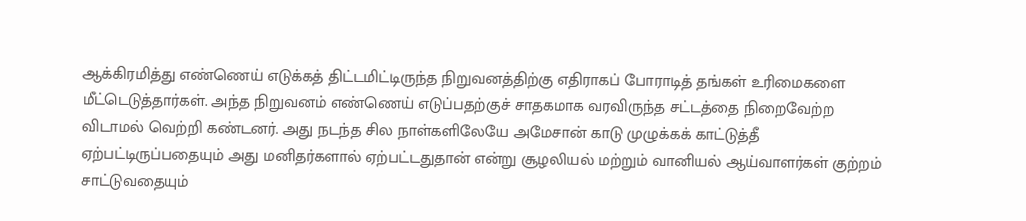ஆக்கிரமித்து எண்ணெய் எடுக்கத் திட்டமிட்டிருந்த நிறுவனத்திற்கு எதிராகப் போராடித் தங்கள் உரிமைகளை மீட்டெடுத்தார்கள். அந்த நிறுவனம் எண்ணெய் எடுப்பதற்குச் சாதகமாக வரவிருந்த சட்டத்தை நிறைவேற்ற விடாமல் வெற்றி கண்டனர். அது நடந்த சில நாள்களிலேயே அமேசான் காடு முழுக்கக் காட்டுத்தீ ஏற்பட்டிருப்பதையும் அது மனிதர்களால் ஏற்பட்டதுதான் என்று சூழலியல் மற்றும் வானியல் ஆய்வாளர்கள் குற்றம் சாட்டுவதையும்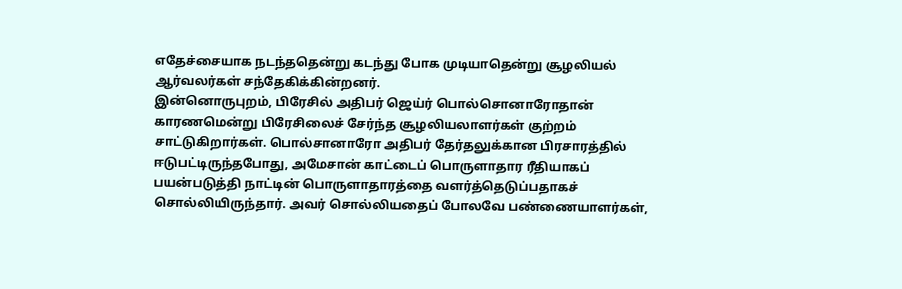எதேச்சையாக நடந்ததென்று கடந்து போக முடியாதென்று சூழலியல் ஆர்வலர்கள் சந்தேகிக்கின்றனர்.
இன்னொருபுறம், பிரேசில் அதிபர் ஜெய்ர் பொல்சொனாரோதான் காரணமென்று பிரேசிலைச் சேர்ந்த சூழலியலாளர்கள் குற்றம் சாட்டுகிறார்கள். பொல்சானாரோ அதிபர் தேர்தலுக்கான பிரசாரத்தில் ஈடுபட்டிருந்தபோது, அமேசான் காட்டைப் பொருளாதார ரீதியாகப் பயன்படுத்தி நாட்டின் பொருளாதாரத்தை வளர்த்தெடுப்பதாகச் சொல்லியிருந்தார். அவர் சொல்லியதைப் போலவே பண்ணையாளர்கள்,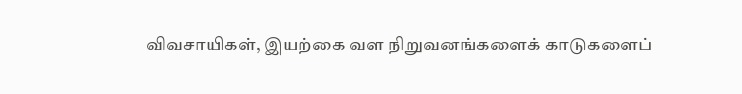விவசாயிகள், இயற்கை வள நிறுவனங்களைக் காடுகளைப்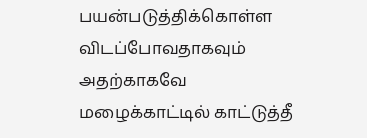பயன்படுத்திக்கொள்ள விடப்போவதாகவும் அதற்காகவே மழைக்காட்டில் காட்டுத்தீ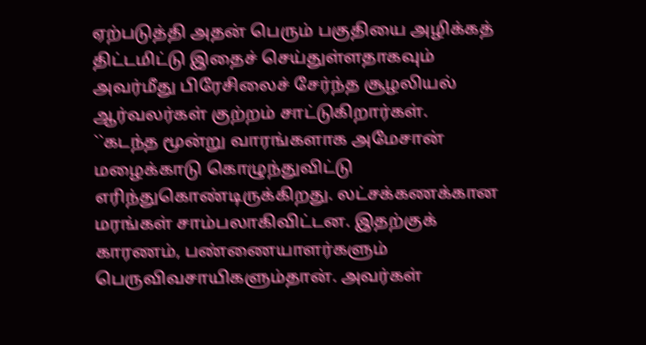ஏற்படுத்தி அதன் பெரும் பகுதியை அழிக்கத் திட்டமிட்டு இதைச் செய்துள்ளதாகவும் அவர்மீது பிரேசிலைச் சேர்ந்த சூழலியல் ஆர்வலர்கள் குற்றம் சாட்டுகிறார்கள்.
``கடந்த மூன்று வாரங்களாக அமேசான் மழைக்காடு கொழுந்துவிட்டு எரிந்துகொண்டிருக்கிறது. லட்சக்கணக்கான மரங்கள் சாம்பலாகிவிட்டன. இதற்குக் காரணம், பண்ணையாளர்களும் பெருவிவசாயிகளும்தான். அவர்கள்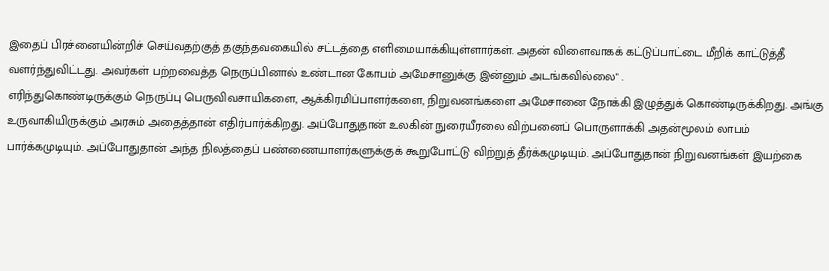இதைப் பிரச்னையின்றிச் செய்வதற்குத் தகுந்தவகையில் சட்டத்தை எளிமையாக்கியுள்ளார்கள். அதன் விளைவாகக் கட்டுப்பாட்டை மீறிக் காட்டுத்தீ வளர்ந்துவிட்டது. அவர்கள் பற்றவைத்த நெருப்பினால் உண்டான கோபம் அமேசானுக்கு இன்னும் அடங்கவில்லை" .
எரிந்துகொண்டிருக்கும் நெருப்பு பெருவிவசாயிகளை, ஆக்கிரமிப்பாளர்களை, நிறுவனங்களை அமேசானை நோக்கி இழுத்துக் கொண்டிருக்கிறது. அங்கு உருவாகியிருக்கும் அரசும் அதைத்தான் எதிர்பார்க்கிறது. அப்போதுதான் உலகின் நுரையீரலை விற்பனைப் பொருளாக்கி அதன்மூலம் லாபம் பார்க்கமுடியும். அப்போதுதான் அந்த நிலத்தைப் பண்ணையாளர்களுக்குக் கூறுபோட்டு விற்றுத் தீர்க்கமுடியும். அப்போதுதான் நிறுவனங்கள் இயற்கை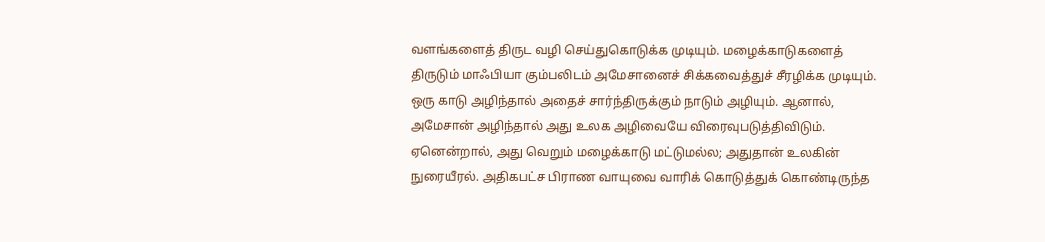வளங்களைத் திருட வழி செய்துகொடுக்க முடியும். மழைக்காடுகளைத் திருடும் மாஃபியா கும்பலிடம் அமேசானைச் சிக்கவைத்துச் சீரழிக்க முடியும்.
ஒரு காடு அழிந்தால் அதைச் சார்ந்திருக்கும் நாடும் அழியும். ஆனால், அமேசான் அழிந்தால் அது உலக அழிவையே விரைவுபடுத்திவிடும். ஏனென்றால், அது வெறும் மழைக்காடு மட்டுமல்ல; அதுதான் உலகின் நுரையீரல். அதிகபட்ச பிராண வாயுவை வாரிக் கொடுத்துக் கொண்டிருந்த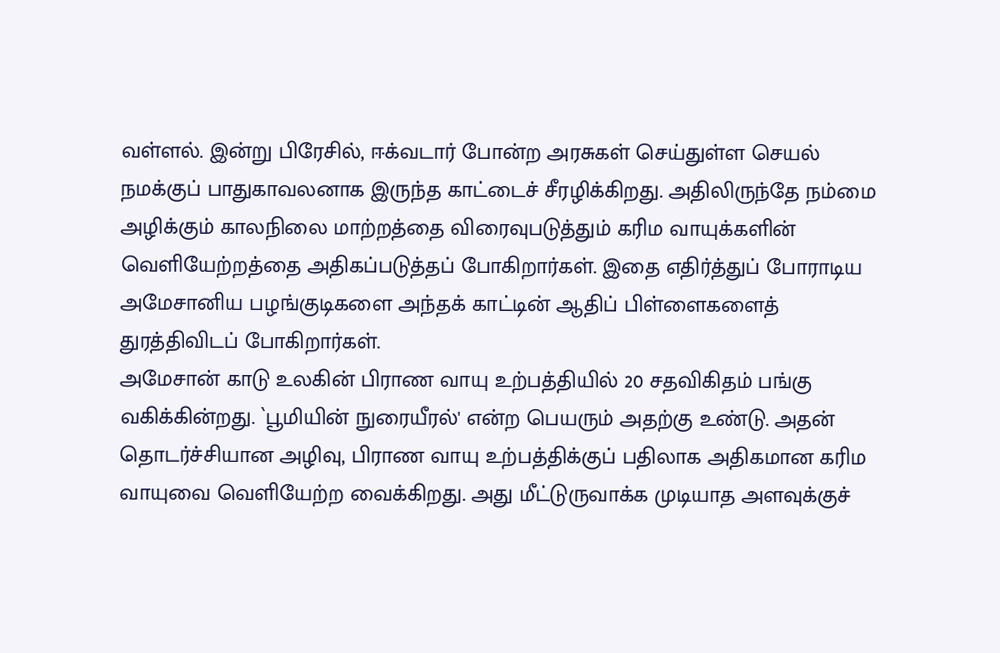வள்ளல். இன்று பிரேசில், ஈக்வடார் போன்ற அரசுகள் செய்துள்ள செயல் நமக்குப் பாதுகாவலனாக இருந்த காட்டைச் சீரழிக்கிறது. அதிலிருந்தே நம்மை அழிக்கும் காலநிலை மாற்றத்தை விரைவுபடுத்தும் கரிம வாயுக்களின் வெளியேற்றத்தை அதிகப்படுத்தப் போகிறார்கள். இதை எதிர்த்துப் போராடிய அமேசானிய பழங்குடிகளை அந்தக் காட்டின் ஆதிப் பிள்ளைகளைத் துரத்திவிடப் போகிறார்கள்.
அமேசான் காடு உலகின் பிராண வாயு உற்பத்தியில் 20 சதவிகிதம் பங்கு வகிக்கின்றது. `பூமியின் நுரையீரல்' என்ற பெயரும் அதற்கு உண்டு. அதன் தொடர்ச்சியான அழிவு, பிராண வாயு உற்பத்திக்குப் பதிலாக அதிகமான கரிம வாயுவை வெளியேற்ற வைக்கிறது. அது மீட்டுருவாக்க முடியாத அளவுக்குச்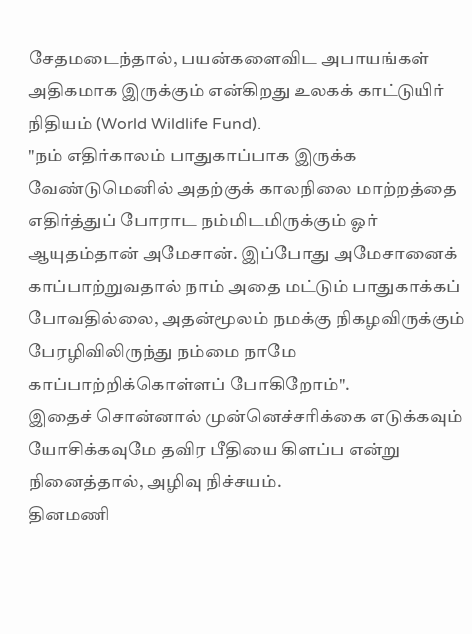சேதமடைந்தால், பயன்களைவிட அபாயங்கள் அதிகமாக இருக்கும் என்கிறது உலகக் காட்டுயிர் நிதியம் (World Wildlife Fund).
"நம் எதிர்காலம் பாதுகாப்பாக இருக்க வேண்டுமெனில் அதற்குக் காலநிலை மாற்றத்தை எதிர்த்துப் போராட நம்மிடமிருக்கும் ஓர் ஆயுதம்தான் அமேசான். இப்போது அமேசானைக் காப்பாற்றுவதால் நாம் அதை மட்டும் பாதுகாக்கப் போவதில்லை, அதன்மூலம் நமக்கு நிகழவிருக்கும் பேரழிவிலிருந்து நம்மை நாமே காப்பாற்றிக்கொள்ளப் போகிறோம்".
இதைச் சொன்னால் முன்னெச்சரிக்கை எடுக்கவும் யோசிக்கவுமே தவிர பீதியை கிளப்ப என்று நினைத்தால், அழிவு நிச்சயம்.
தினமணி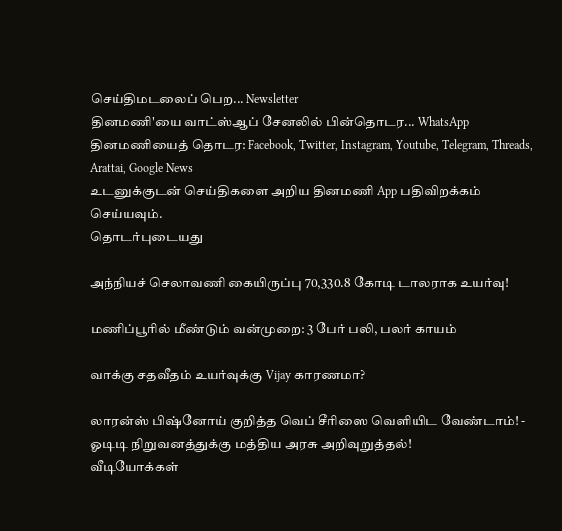செய்திமடலைப் பெற... Newsletter
தினமணி'யை வாட்ஸ்ஆப் சேனலில் பின்தொடர... WhatsApp
தினமணியைத் தொடர: Facebook, Twitter, Instagram, Youtube, Telegram, Threads, Arattai, Google News
உடனுக்குடன் செய்திகளை அறிய தினமணி App பதிவிறக்கம் செய்யவும்.
தொடர்புடையது

அந்நியச் செலாவணி கையிருப்பு 70,330.8 கோடி டாலராக உயர்வு!

மணிப்பூரில் மீண்டும் வன்முறை: 3 பேர் பலி, பலர் காயம்

வாக்கு சதவீதம் உயர்வுக்கு Vijay காரணமா?

லாரன்ஸ் பிஷ்னோய் குறித்த வெப் சீரிஸை வெளியிட வேண்டாம்! - ஓடிடி நிறுவனத்துக்கு மத்திய அரசு அறிவுறுத்தல்!
வீடியோக்கள்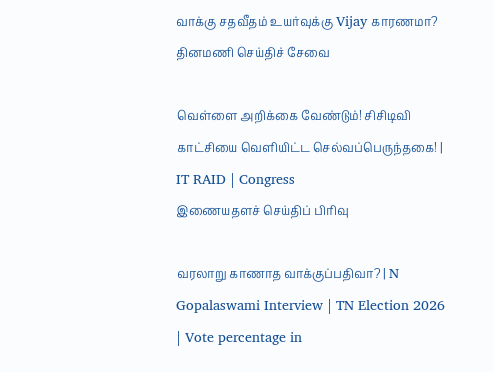வாக்கு சதவீதம் உயர்வுக்கு Vijay காரணமா?
தினமணி செய்திச் சேவை

வெள்ளை அறிக்கை வேண்டும்! சிசிடிவி காட்சியை வெளியிட்ட செல்வப்பெருந்தகை! | IT RAID | Congress
இணையதளச் செய்திப் பிரிவு

வரலாறு காணாத வாக்குப்பதிவா? | N Gopalaswami Interview | TN Election 2026 | Vote percentage in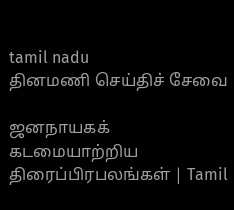tamil nadu
தினமணி செய்திச் சேவை

ஜனநாயகக் கடமையாற்றிய திரைப்பிரபலங்கள் | Tamil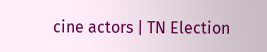cine actors | TN Election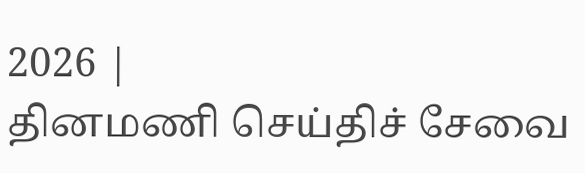2026 |
தினமணி செய்திச் சேவை